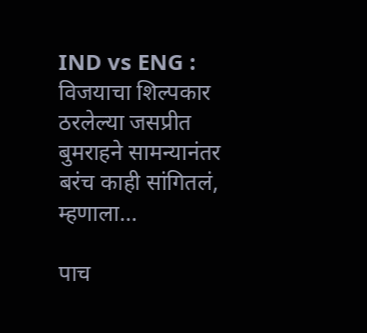IND vs ENG : विजयाचा शिल्पकार ठरलेल्या जसप्रीत बुमराहने सामन्यानंतर बरंच काही सांगितलं, म्हणाला…

पाच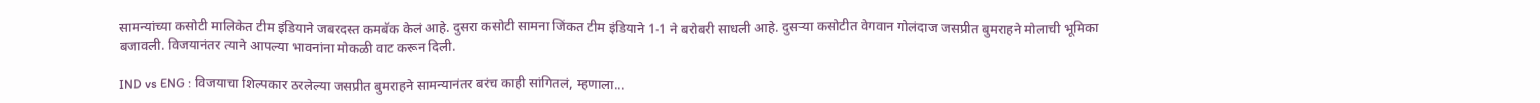सामन्यांच्या कसोटी मालिकेत टीम इंडियाने जबरदस्त कमबॅक केलं आहे. दुसरा कसोटी सामना जिंकत टीम इंडियाने 1-1 ने बरोबरी साधली आहे. दुसऱ्या कसोटीत वेगवान गोलंदाज जसप्रीत बुमराहने मोलाची भूमिका बजावली. विजयानंतर त्याने आपल्या भावनांना मोकळी वाट करून दिली.

IND vs ENG : विजयाचा शिल्पकार ठरलेल्या जसप्रीत बुमराहने सामन्यानंतर बरंच काही सांगितलं, म्हणाला...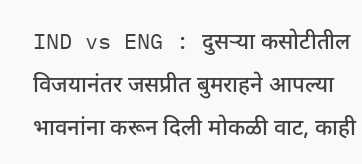IND vs ENG : दुसऱ्या कसोटीतील विजयानंतर जसप्रीत बुमराहने आपल्या भावनांना करून दिली मोकळी वाट, काही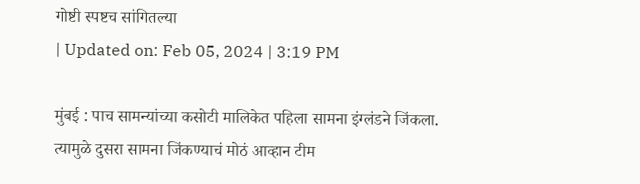गोष्टी स्पष्टच सांगितल्या
| Updated on: Feb 05, 2024 | 3:19 PM

मुंबई : पाच सामन्यांच्या कसोटी मालिकेत पहिला सामना इंग्लंडने जिंकला. त्यामुळे दुसरा सामना जिंकण्याचं मोठं आव्हान टीम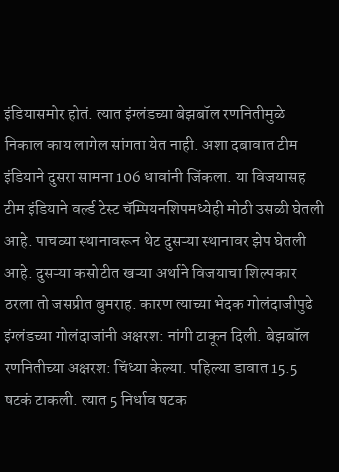इंडियासमोर होतं. त्यात इंग्लंडच्या बेझबॉल रणनितीमुळे निकाल काय लागेल सांगता येत नाही. अशा दबावात टीम इंडियाने दुसरा सामना 106 धावांनी जिंकला. या विजयासह टीम इंडियाने वर्ल्ड टेस्ट चॅम्पियनशिपमध्येही मोठी उसळी घेतली आहे. पाचव्या स्थानावरून थेट दुसऱ्या स्थानावर झेप घेतली आहे. दुसऱ्या कसोटीत खऱ्या अर्थाने विजयाचा शिल्पकार ठरला तो जसप्रीत बुमराह. कारण त्याच्या भेदक गोलंदाजीपुढे इंग्लंडच्या गोलंदाजांनी अक्षरश: नांगी टाकून दिली. बेझबॉल रणनितीच्या अक्षरश: चिंध्या केल्या. पहिल्या डावात 15.5 षटकं टाकली. त्यात 5 निर्धाव षटक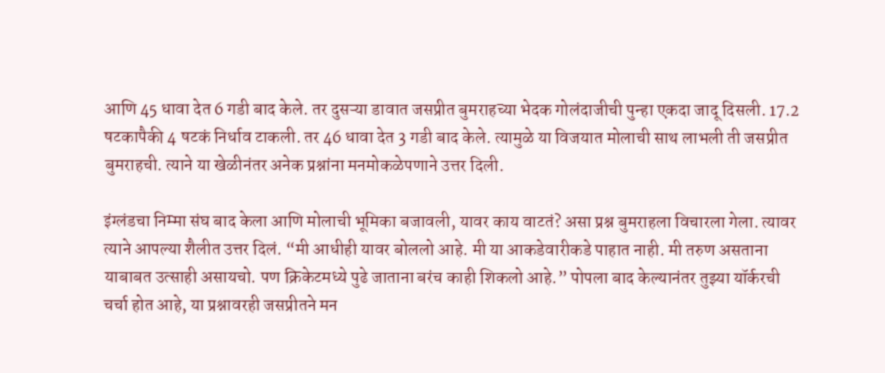आणि 45 धावा देत 6 गडी बाद केले. तर दुसऱ्या डावात जसप्रीत बुमराहच्या भेदक गोलंदाजीची पुन्हा एकदा जादू दिसली. 17.2 षटकापैकी 4 षटकं निर्धाव टाकली. तर 46 धावा देत 3 गडी बाद केले. त्यामुळे या विजयात मोलाची साथ लाभली ती जसप्रीत बुमराहची. त्याने या खेळीनंतर अनेक प्रश्नांना मनमोकळेपणाने उत्तर दिली.

इंग्लंडचा निम्मा संघ बाद केला आणि मोलाची भूमिका बजावली, यावर काय वाटतं? असा प्रश्न बुमराहला विचारला गेला. त्यावर त्याने आपल्या शैलीत उत्तर दिलं. “मी आधीही यावर बोललो आहे. मी या आकडेवारीकडे पाहात नाही. मी तरुण असताना याबाबत उत्साही असायचो. पण क्रिकेटमध्ये पुढे जाताना बरंच काही शिकलो आहे.” पोपला बाद केल्यानंतर तुझ्या यॉर्करची चर्चा होत आहे, या प्रश्नावरही जसप्रीतने मन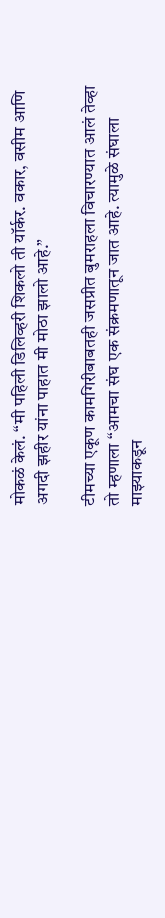मोकळं केलं. “मी पहिली डिलिव्हरी शिकलो ती यॉर्कर. वकार, वसीम आणि अगदी झहीर यांना पाहात मी मोठा झालो आहे.”

टीमच्या एकूण कामगिरीबाबतही जसप्रीत बुमराहला विचारण्यात आलं तेव्हा तो म्हणाला “आमचा संघ एक संक्रमणातून जात आहे. त्यामुळे संघाला माझ्याकडून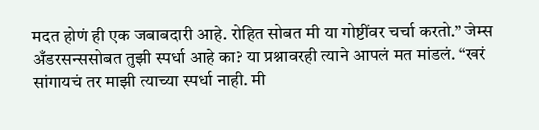मदत होणं ही एक जबाबदारी आहे. रोहित सोबत मी या गोष्टींवर चर्चा करतो.” जेम्स अँडरसन्ससोबत तुझी स्पर्धा आहे का? या प्रश्नावरही त्याने आपलं मत मांडलं. “खरं सांगायचं तर माझी त्याच्या स्पर्धा नाही. मी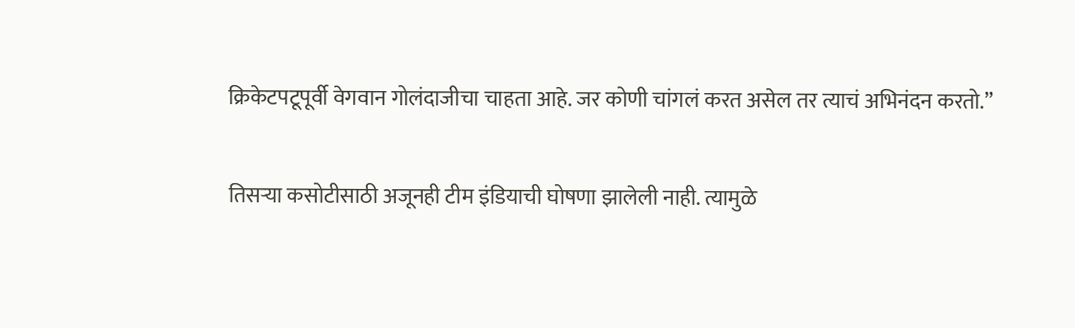क्रिकेटपटूपूर्वी वेगवान गोलंदाजीचा चाहता आहे. जर कोणी चांगलं करत असेल तर त्याचं अभिनंदन करतो.”

तिसऱ्या कसोटीसाठी अजूनही टीम इंडियाची घोषणा झालेली नाही. त्यामुळे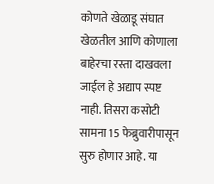कोणते खेळाडू संघात खेळतील आणि कोणाला बाहेरचा रस्ता दाखवला जाईल हे अद्याप स्पष्ट नाही. तिसरा कसोटी सामना 15 फेब्रुवारीपासून सुरु होणार आहे. या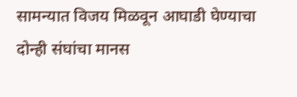सामन्यात विजय मिळवून आघाडी घेण्याचा दोन्ही संघांचा मानस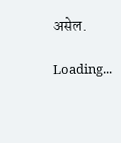असेल.

Loading...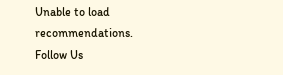Unable to load recommendations.
Follow Us